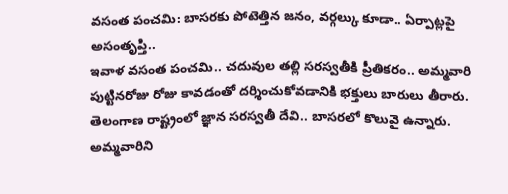వసంత పంచమి: బాసరకు పోటెత్తిన జనం, వర్గల్కు కూడా.. ఏర్పాట్లపై అసంతృప్తి..
ఇవాళ వసంత పంచమి.. చదువుల తల్లి సరస్వతీకి ప్రీతికరం.. అమ్మవారి పుట్టినరోజు రోజు కావడంతో దర్శించుకోవడానికి భక్తులు బారులు తీరారు. తెలంగాణ రాష్ట్రంలో జ్ఞాన సరస్వతీ దేవి.. బాసరలో కొలువై ఉన్నారు. అమ్మవారిని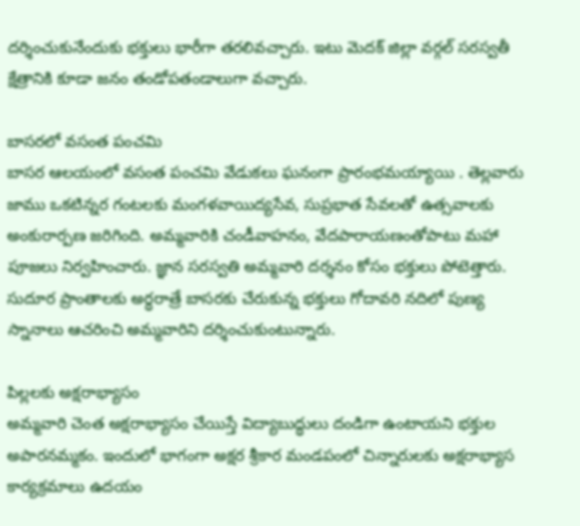దర్శించుకునేందుకు భక్తులు భారీగా తరలివచ్చారు. ఇటు మెదక్ జిల్లా వర్గల్ సరస్వతీ క్షేత్రానికి కూడా జనం తండోపతండాలుగా వచ్చారు.

బాసరలో వసంత పంచమి
బాసర ఆలయంలో వసంత పంచమి వేడుకలు ఘనంగా ప్రారంభమయ్యాయి . తెల్లవారు జాము ఒకటిన్నర గంటలకు మంగళవాయిద్యసేవ, సుప్రభాత సేవలతో ఉత్సవాలకు అంకురార్పణ జరిగింది. అమ్మవారికి చండీవాహనం, వేదపారాయణంతోపాటు మహా పూజలు నిర్వహించారు. జ్ఞాన సరస్వతి అమ్మవారి దర్శనం కోసం భక్తులు పోటెత్తారు. సుదూర ప్రాంతాలకు అర్ధరాత్రే బాసరకు చేరుకున్న భక్తులు గోదావరి నదిలో పుణ్య స్నానాలు ఆచరించి అమ్మవారిని దర్శించుకుంటున్నారు.

పిల్లలకు అక్షరాభ్యాసం
అమ్మవారి చెంత అక్షరాభ్యాసం చేయిస్తే విద్యాబుద్ధులు దండిగా ఉంటాయని భక్తుల అపారనమ్మకం. ఇందులో భాగంగా అక్షర శ్రీకార మండపంలో చిన్నారులకు అక్షరాభ్యాస కార్యక్రమాలు ఉదయం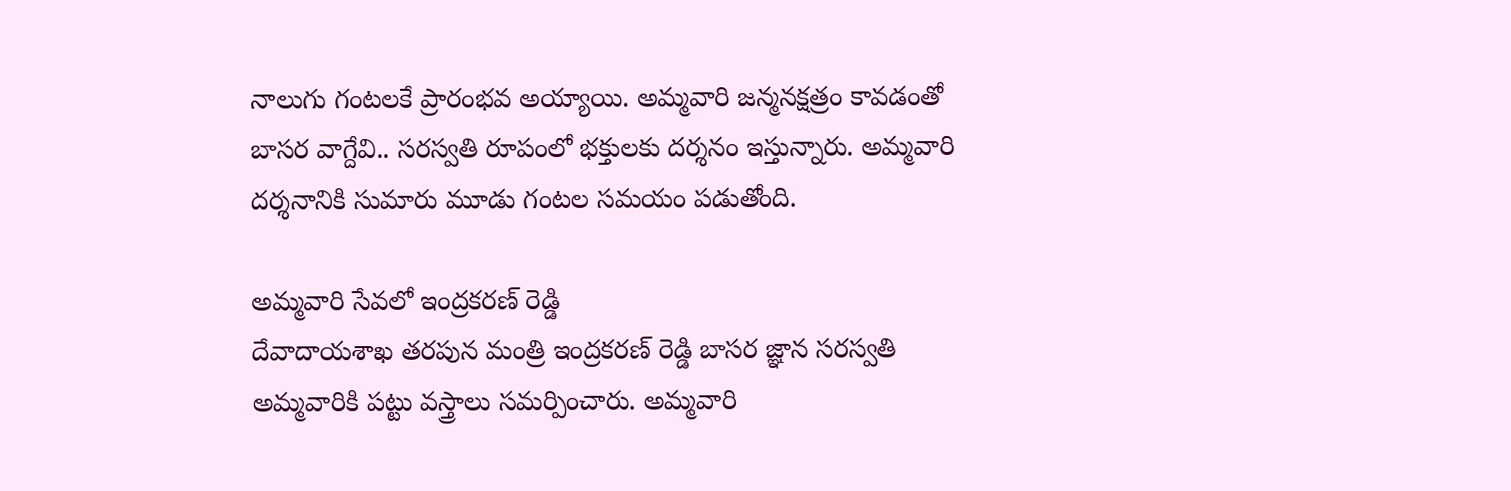నాలుగు గంటలకే ప్రారంభవ అయ్యాయి. అమ్మవారి జన్మనక్షత్రం కావడంతో బాసర వాగ్దేవి.. సరస్వతి రూపంలో భక్తులకు దర్శనం ఇస్తున్నారు. అమ్మవారి దర్శనానికి సుమారు మూడు గంటల సమయం పడుతోంది.

అమ్మవారి సేవలో ఇంద్రకరణ్ రెడ్డి
దేవాదాయశాఖ తరపున మంత్రి ఇంద్రకరణ్ రెడ్డి బాసర జ్ఞాన సరస్వతి అమ్మవారికి పట్టు వస్త్రాలు సమర్పించారు. అమ్మవారి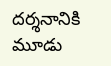దర్శనానికి మూడు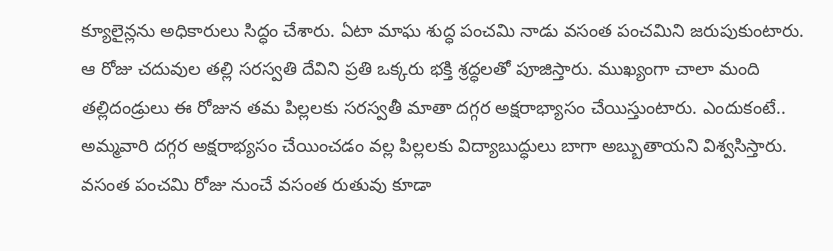క్యూలైన్లను అధికారులు సిద్ధం చేశారు. ఏటా మాఘ శుద్ధ పంచమి నాడు వసంత పంచమిని జరుపుకుంటారు. ఆ రోజు చదువుల తల్లి సరస్వతి దేవిని ప్రతి ఒక్కరు భక్తి శ్రద్ధలతో పూజిస్తారు. ముఖ్యంగా చాలా మంది తల్లిదండ్రులు ఈ రోజున తమ పిల్లలకు సరస్వతీ మాతా దగ్గర అక్షరాభ్యాసం చేయిస్తుంటారు. ఎందుకంటే.. అమ్మవారి దగ్గర అక్షరాభ్యసం చేయించడం వల్ల పిల్లలకు విద్యాబుద్ధులు బాగా అబ్బుతాయని విశ్వసిస్తారు. వసంత పంచమి రోజు నుంచే వసంత రుతువు కూడా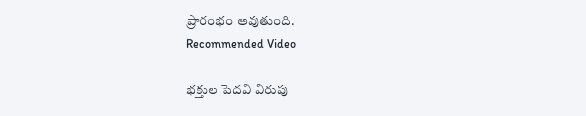ప్రారంభం అవుతుంది.
Recommended Video

భక్తుల పెదవి విరుపు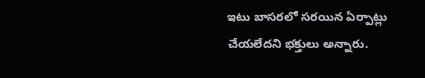ఇటు బాసరలో సరయిన ఏర్పాట్లు చేయలేదని భక్తులు అన్నారు.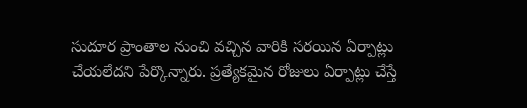సుదూర ప్రాంతాల నుంచి వచ్చిన వారికి సరయిన ఏర్పాట్లు చేయలేదని పేర్కొన్నారు. ప్రత్యేకమైన రోజులు ఏర్పాట్లు చేస్తే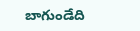బాగుండేది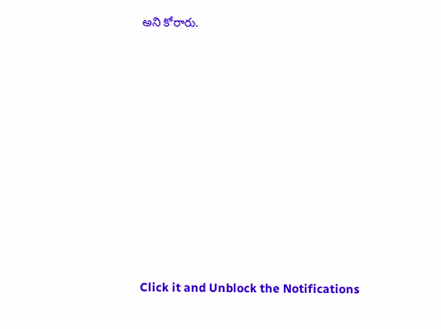అని కోరారు.












Click it and Unblock the Notifications